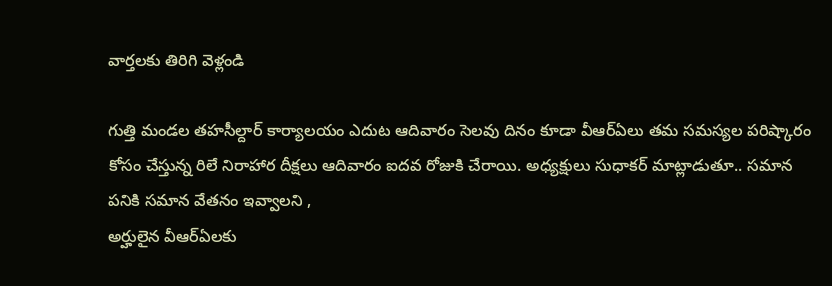వార్తలకు తిరిగి వెళ్లండి

గుత్తి మండల తహసీల్దార్ కార్యాలయం ఎదుట ఆదివారం సెలవు దినం కూడా వీఆర్ఏలు తమ సమస్యల పరిష్కారం కోసం చేస్తున్న రిలే నిరాహార దీక్షలు ఆదివారం ఐదవ రోజుకి చేరాయి. అధ్యక్షులు సుధాకర్ మాట్లాడుతూ.. సమాన పనికి సమాన వేతనం ఇవ్వాలని ,
అర్హులైన వీఆర్ఏలకు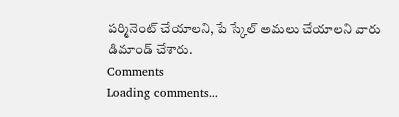పర్మినెంట్ చేయాలని, పే స్కేల్ అమలు చేయాలని వారు డిమాండ్ చేశారు.
Comments
Loading comments...